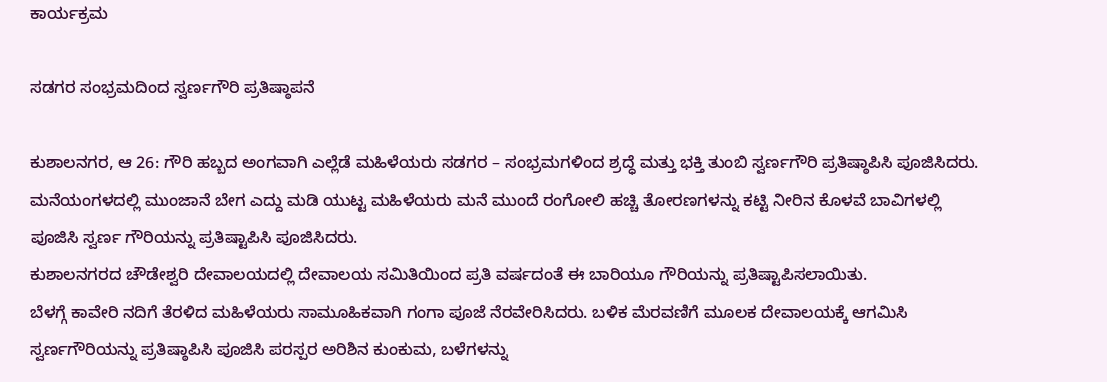ಕಾರ್ಯಕ್ರಮ

ಸಡಗರ ಸಂಭ್ರಮದಿಂದ ಸ್ವರ್ಣಗೌರಿ ಪ್ರತಿಷ್ಠಾಪನೆ

ಕುಶಾಲನಗರ, ಆ 26: ಗೌರಿ ಹಬ್ಬದ ಅಂಗವಾಗಿ ಎಲ್ಲೆಡೆ ಮಹಿಳೆಯರು ಸಡಗರ – ಸಂಭ್ರಮಗಳಿಂದ ಶ್ರದ್ಧೆ ಮತ್ತು ಭಕ್ತಿ ತುಂಬಿ ಸ್ವರ್ಣಗೌರಿ ಪ್ರತಿಷ್ಠಾಪಿಸಿ ಪೂಜಿಸಿದರು.
ಮನೆಯಂಗಳದಲ್ಲಿ ಮುಂಜಾನೆ ಬೇಗ ಎದ್ದು ಮಡಿ ಯುಟ್ಟ ಮಹಿಳೆಯರು ಮನೆ ಮುಂದೆ ರಂಗೋಲಿ ಹಚ್ಚಿ ತೋರಣಗಳನ್ನು ಕಟ್ಟಿ ನೀರಿನ ಕೊಳವೆ ಬಾವಿಗಳಲ್ಲಿ ಪೂಜಿಸಿ ಸ್ವರ್ಣ ಗೌರಿಯನ್ನು ಪ್ರತಿಷ್ಟಾಪಿಸಿ ಪೂಜಿಸಿದರು.
ಕುಶಾಲನಗರದ ಚೌಡೇಶ್ವರಿ ದೇವಾಲಯದಲ್ಲಿ ದೇವಾಲಯ ಸಮಿತಿಯಿಂದ ಪ್ರತಿ ವರ್ಷದಂತೆ ಈ ಬಾರಿಯೂ ಗೌರಿಯನ್ನು ಪ್ರತಿಷ್ಟಾಪಿಸಲಾಯಿತು.
ಬೆಳಗ್ಗೆ ಕಾವೇರಿ ನದಿಗೆ ತೆರಳಿದ ಮಹಿಳೆಯರು ಸಾಮೂಹಿಕವಾಗಿ ಗಂಗಾ ಪೂಜೆ ನೆರವೇರಿಸಿದರು. ಬಳಿಕ ಮೆರವಣಿಗೆ ಮೂಲಕ ದೇವಾಲಯಕ್ಕೆ ಆಗಮಿಸಿ ಸ್ವರ್ಣಗೌರಿಯನ್ನು ಪ್ರತಿಷ್ಠಾಪಿಸಿ ಪೂಜಿಸಿ ಪರಸ್ಪರ ಅರಿಶಿನ ಕುಂಕುಮ, ಬಳೆಗಳನ್ನು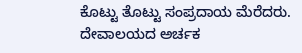ಕೊಟ್ಟು ತೊಟ್ಟು ಸಂಪ್ರದಾಯ ಮೆರೆದರು.
ದೇವಾಲಯದ ಅರ್ಚಕ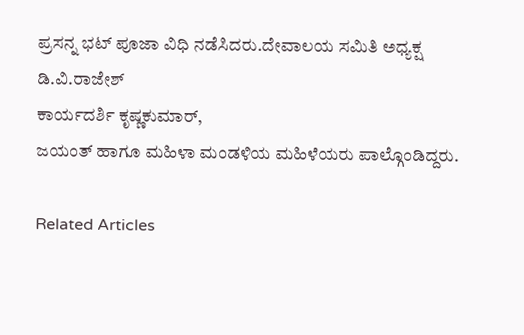ಪ್ರಸನ್ನ ಭಟ್ ಪೂಜಾ ವಿಧಿ ನಡೆಸಿದರು.ದೇವಾಲಯ ಸಮಿತಿ ಅಧ್ಯಕ್ಷ
ಡಿ.ವಿ.ರಾಜೇಶ್
ಕಾರ್ಯದರ್ಶಿ ಕೃಷ್ಣಕುಮಾರ್,
ಜಯಂತ್ ಹಾಗೂ ಮಹಿಳಾ ಮಂಡಳಿಯ ಮಹಿಳೆಯರು ಪಾಲ್ಗೊಂಡಿದ್ದರು.

Related Articles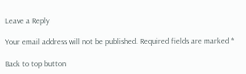Leave a Reply

Your email address will not be published. Required fields are marked *

Back to top button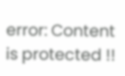error: Content is protected !!